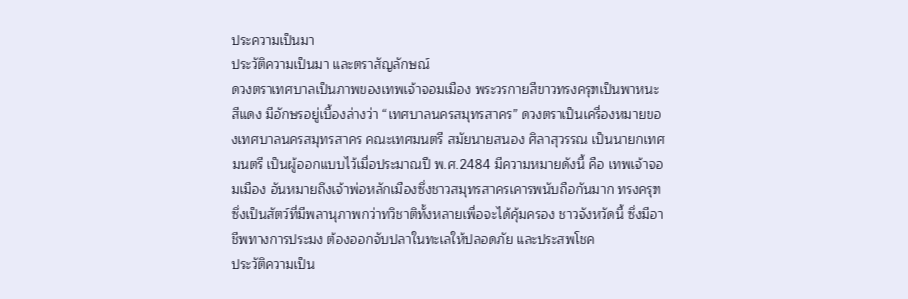ประความเป็นมา
ประวัติความเป็นมา และตราสัญลักษณ์
ดวงตราเทศบาลเป็นภาพของเทพเจ้าจอมเมือง พระวรกายสีขาวทรงครุฑเป็นพาหนะสีแดง มีอักษรอยู่เบื้องล่างว่า “เทศบาลนครสมุทรสาคร” ดวงตราเป็นเครื่องหมายของเทศบาลนครสมุทรสาคร คณะเทศมนตรี สมัยนายสนอง ศิลาสุวรรณ เป็นนายกเทศมนตรี เป็นผู้ออกแบบไว้เมื่อประมาณปี พ.ศ.2484 มีความหมายดังนี้ คือ เทพเจ้าจอมเมือง อันหมายถึงเจ้าพ่อหลักเมืองซึ่งชาวสมุทรสาครเคารพนับถือกันมาก ทรงครุฑซึ่งเป็นสัตว์ที่มีพลานุภาพกว่าทวิชาติทั้งหลายเพื่อจะได้คุ้มครอง ชาวจังหวัดนี้ ซึ่งมีอาชีพทางการประมง ต้องออกจับปลาในทะเลให้ปลอดภัย และประสพโชค
ประวัติความเป็น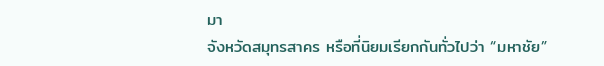มา
จังหวัดสมุทรสาคร หรือที่นิยมเรียกกันทั่วไปว่า “มหาชัย”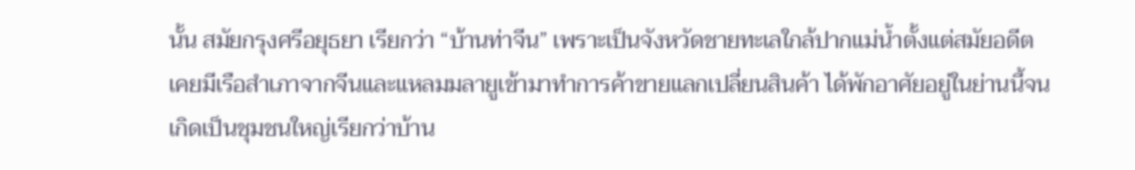นั้น สมัยกรุงศรีอยุธยา เรียกว่า “บ้านท่าจีน” เพราะเป็นจังหวัดชายทะเลใกล้ปากแม่น้ำตั้งแต่สมัยอดีตเคยมีเรือสำเภาจากจีนและแหลมมลายูเข้ามาทำการค้าขายแลกเปลี่ยนสินค้า ได้พักอาศัยอยู่ในย่านนี้จนเกิดเป็นชุมชนใหญ่เรียกว่าบ้าน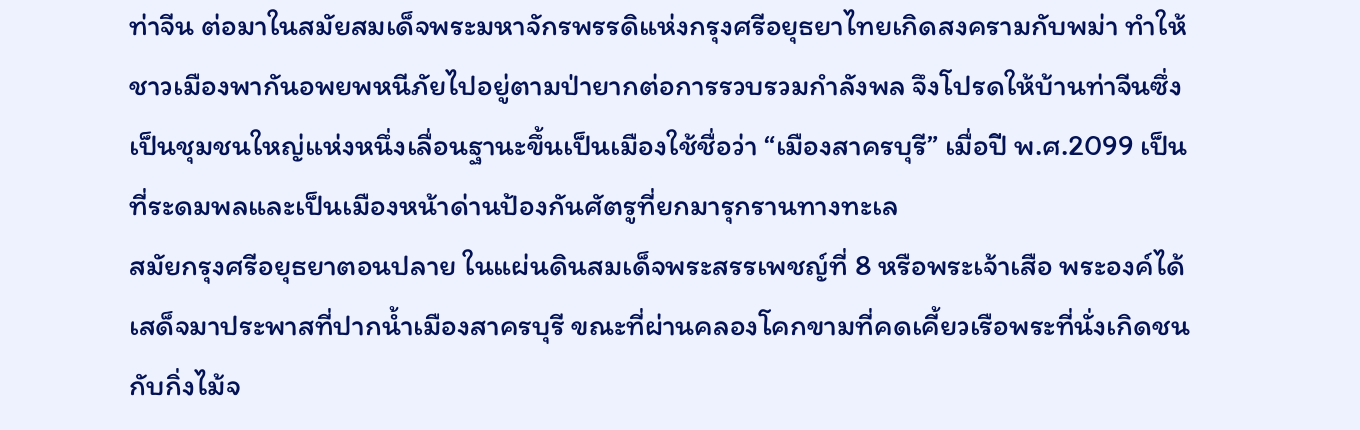ท่าจีน ต่อมาในสมัยสมเด็จพระมหาจักรพรรดิแห่งกรุงศรีอยุธยาไทยเกิดสงครามกับพม่า ทำให้ชาวเมืองพากันอพยพหนีภัยไปอยู่ตามป่ายากต่อการรวบรวมกำลังพล จึงโปรดให้บ้านท่าจีนซึ่งเป็นชุมชนใหญ่แห่งหนึ่งเลื่อนฐานะขึ้นเป็นเมืองใช้ชื่อว่า “เมืองสาครบุรี” เมื่อปี พ.ศ.2099 เป็นที่ระดมพลและเป็นเมืองหน้าด่านป้องกันศัตรูที่ยกมารุกรานทางทะเล
สมัยกรุงศรีอยุธยาตอนปลาย ในแผ่นดินสมเด็จพระสรรเพชญ์ที่ 8 หรือพระเจ้าเสือ พระองค์ได้เสด็จมาประพาสที่ปากน้ำเมืองสาครบุรี ขณะที่ผ่านคลองโคกขามที่คดเคี้ยวเรือพระที่นั่งเกิดชนกับกิ่งไม้จ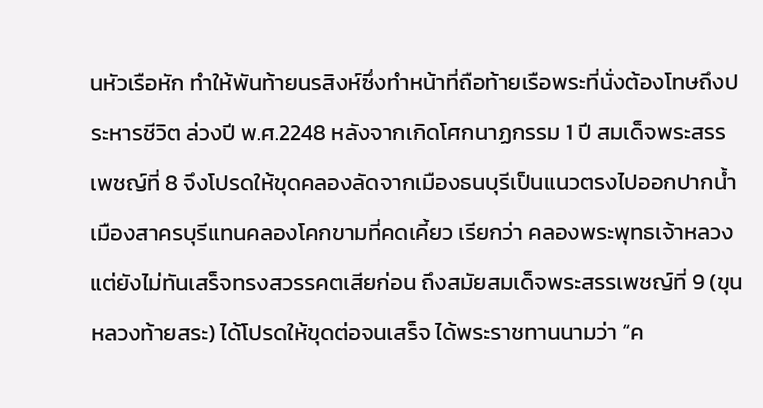นหัวเรือหัก ทำให้พันท้ายนรสิงห์ซึ่งทำหน้าที่ถือท้ายเรือพระที่นั่งต้องโทษถึงประหารชีวิต ล่วงปี พ.ศ.2248 หลังจากเกิดโศกนาฏกรรม 1 ปี สมเด็จพระสรรเพชญ์ที่ 8 จึงโปรดให้ขุดคลองลัดจากเมืองธนบุรีเป็นแนวตรงไปออกปากน้ำเมืองสาครบุรีแทนคลองโคกขามที่คดเคี้ยว เรียกว่า คลองพระพุทธเจ้าหลวง แต่ยังไม่ทันเสร็จทรงสวรรคตเสียก่อน ถึงสมัยสมเด็จพระสรรเพชญ์ที่ 9 (ขุนหลวงท้ายสระ) ได้โปรดให้ขุดต่อจนเสร็จ ได้พระราชทานนามว่า “ค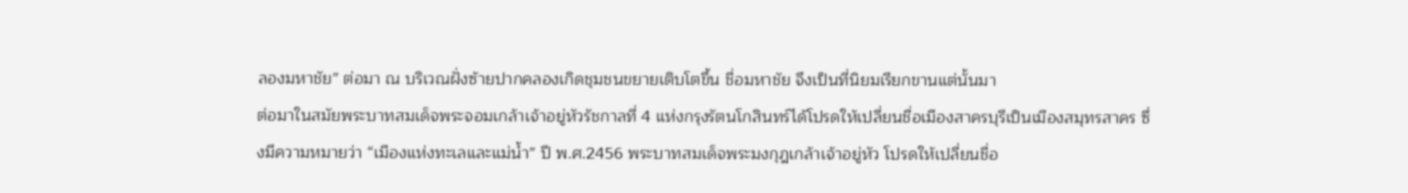ลองมหาชัย” ต่อมา ณ บริเวณฝั่งซ้ายปากคลองเกิดชุมชนขยายเติบโตขึ้น ชื่อมหาชัย จึงเป็นที่นิยมเรียกขานแต่นั้นมา
ต่อมาในสมัยพระบาทสมเด็จพระจอมเกล้าเจ้าอยู่หัวรัชกาลที่ 4 แห่งกรุงรัตนโกสินทร์ได้โปรดให้เปลี่ยนชื่อเมืองสาครบุรีเป็นเมืองสมุทรสาคร ซึ่งมีความหมายว่า “เมืองแห่งทะเลและแม่น้ำ” ปี พ.ศ.2456 พระบาทสมเด็จพระมงกุฎเกล้าเจ้าอยู่หัว โปรดให้เปลี่ยนชื่อ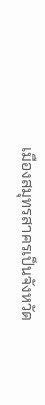เมืองสมุทรสาครเป็นจังหวัด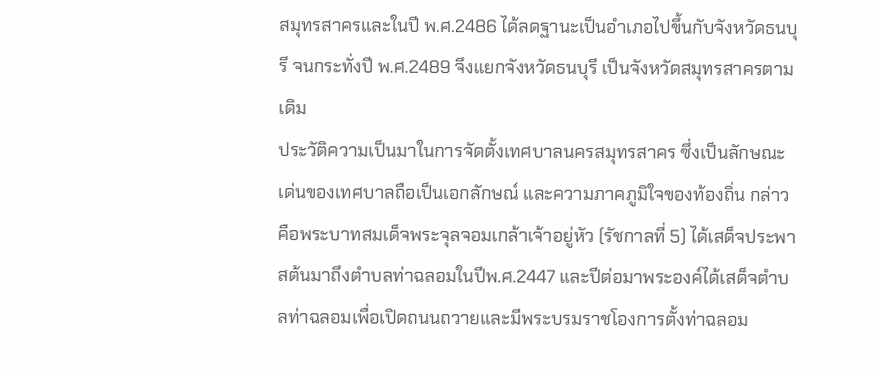สมุทรสาครและในปี พ.ศ.2486 ได้ลดฐานะเป็นอำเภอไปขึ้นกับจังหวัดธนบุรี จนกระทั่งปี พ.ศ.2489 จึงแยกจังหวัดธนบุรี เป็นจังหวัดสมุทรสาครตามเดิม
ประวัติความเป็นมาในการจัดตั้งเทศบาลนครสมุทรสาคร ซึ่งเป็นลักษณะเด่นของเทศบาลถือเป็นเอกลักษณ์ และความภาคภูมิใจของท้องถิ่น กล่าวคือพระบาทสมเด็จพระจุลจอมเกล้าเจ้าอยู่หัว (รัชกาลที่ 5) ได้เสด็จประพาสต้นมาถึงตำบลท่าฉลอมในปีพ.ศ.2447 และปีต่อมาพระองค์ได้เสด็จตำบลท่าฉลอมเพื่อเปิดถนนถวายและมีพระบรมราชโองการตั้งท่าฉลอม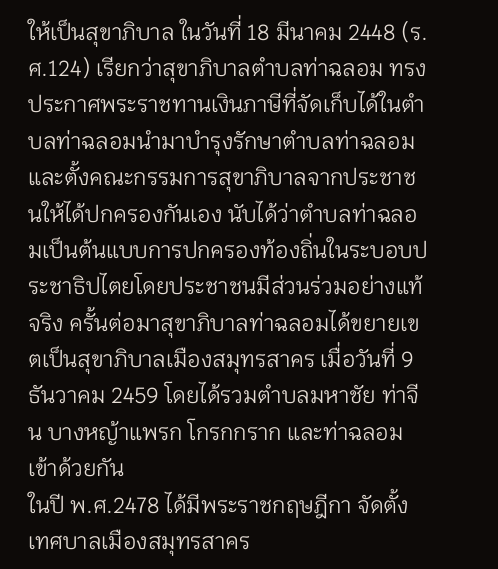ให้เป็นสุขาภิบาล ในวันที่ 18 มีนาคม 2448 (ร.ศ.124) เรียกว่าสุขาภิบาลตำบลท่าฉลอม ทรงประกาศพระราชทานเงินภาษีที่จัดเก็บได้ในตำบลท่าฉลอมนำมาบำรุงรักษาตำบลท่าฉลอม และตั้งคณะกรรมการสุขาภิบาลจากประชาชนให้ได้ปกครองกันเอง นับได้ว่าตำบลท่าฉลอมเป็นต้นแบบการปกครองท้องถิ่นในระบอบประชาธิปไตยโดยประชาชนมีส่วนร่วมอย่างแท้จริง ครั้นต่อมาสุขาภิบาลท่าฉลอมได้ขยายเขตเป็นสุขาภิบาลเมืองสมุทรสาคร เมื่อวันที่ 9 ธันวาคม 2459 โดยได้รวมตำบลมหาชัย ท่าจีน บางหญ้าแพรก โกรกกราก และท่าฉลอมเข้าด้วยกัน
ในปี พ.ศ.2478 ได้มีพระราชกฤษฎีกา จัดตั้งเทศบาลเมืองสมุทรสาคร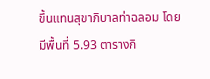ขึ้นแทนสุขาภิบาลท่าฉลอม โดยมีพื้นที่ 5.93 ตารางกิ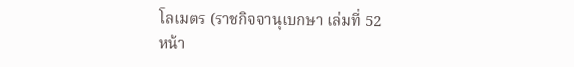โลเมตร (ราชกิจจานุเบกษา เล่มที่ 52 หน้า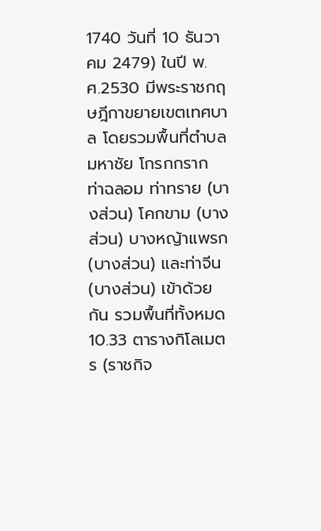1740 วันที่ 10 ธันวาคม 2479) ในปี พ.ศ.2530 มีพระราชกฤษฎีกาขยายเขตเทศบาล โดยรวมพื้นที่ตำบลมหาชัย โกรกกราก ท่าฉลอม ท่าทราย (บางส่วน) โคกขาม (บางส่วน) บางหญ้าแพรก (บางส่วน) และท่าจีน (บางส่วน) เข้าด้วยกัน รวมพื้นที่ทั้งหมด 10.33 ตารางกิโลเมตร (ราชกิจ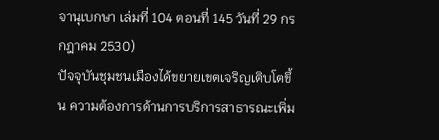จานุเบกษา เล่มที่ 104 ตอนที่ 145 วันที่ 29 กรกฎาคม 2530)
ปัจจุบันชุมชนเมืองได้ขยายเขตเจริญเติบโตขึ้น ความต้องการด้านการบริการสาธารณะเพิ่ม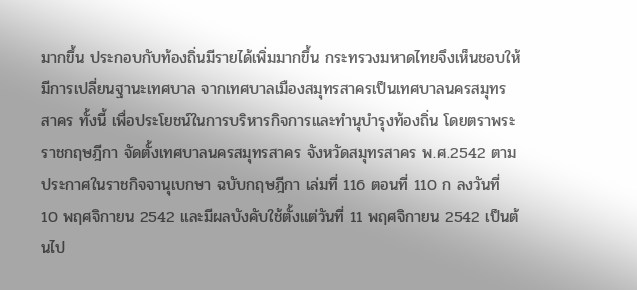มากขึ้น ประกอบกับท้องถิ่นมีรายได้เพิ่มมากขึ้น กระทรวงมหาดไทยจึงเห็นชอบให้มีการเปลี่ยนฐานะเทศบาล จากเทศบาลเมืองสมุทรสาครเป็นเทศบาลนครสมุทรสาคร ทั้งนี้ เพื่อประโยชน์ในการบริหารกิจการและทำนุบำรุงท้องถิ่น โดยตราพระราชกฤษฎีกา จัดตั้งเทศบาลนครสมุทรสาคร จังหวัดสมุทรสาคร พ.ศ.2542 ตามประกาศในราชกิจจานุเบกษา ฉบับกฤษฎีกา เล่มที่ 116 ตอนที่ 110 ก ลงวันที่ 10 พฤศจิกายน 2542 และมีผลบังคับใช้ตั้งแต่วันที่ 11 พฤศจิกายน 2542 เป็นต้นไป